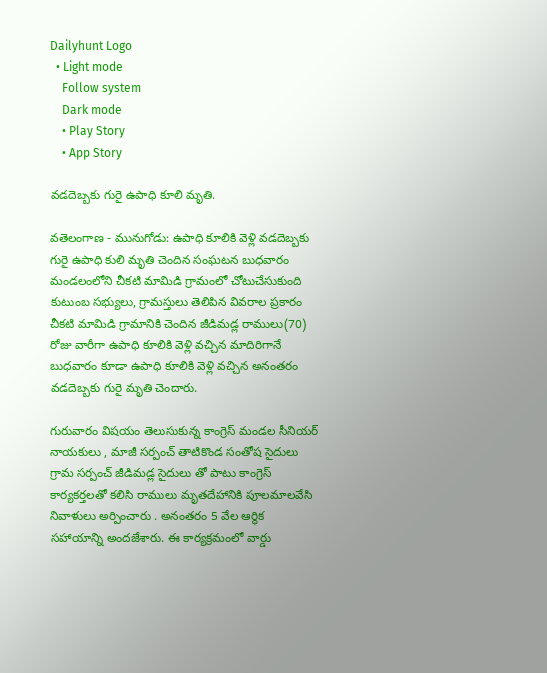Dailyhunt Logo
  • Light mode
    Follow system
    Dark mode
    • Play Story
    • App Story

వడదెబ్బకు గురై ఉపాధి కూలి మృతి.

వతెలంగాణ - మునుగోడు: ఉపాధి కూలికి వెళ్లి వడదెబ్బకు గురై ఉపాధి కులి మృతి చెందిన సంఘటన బుధవారం మండలంలోని చీకటి మామిడి గ్రామంలో చోటుచేసుకుంది కుటుంబ సభ్యులు, గ్రామస్తులు తెలిపిన వివరాల ప్రకారం చీకటి మామిడి గ్రామానికి చెందిన జీడిమడ్ల రాములు(70) రోజు వారీగా ఉపాధి కూలికి వెళ్లి వచ్చిన మాదిరిగానే బుధవారం కూడా ఉపాధి కూలికి వెళ్లి వచ్చిన అనంతరం వడదెబ్బకు గురై మృతి చెందారు.

గురువారం విషయం తెలుసుకున్న కాంగ్రెస్ మండల సీనియర్ నాయకులు , మాజీ సర్పంచ్ తాటికొండ సంతోష సైదులు గ్రామ సర్పంచ్ జీడిమడ్ల సైదులు తో పాటు కాంగ్రెస్ కార్యకర్తలతో కలిసి రాములు మృతదేహానికి పూలమాలవేసి నివాళులు అర్పించారు . అనంతరం 5 వేల ఆర్థిక సహాయాన్ని అందజేశారు. ఈ కార్యక్రమంలో వార్డు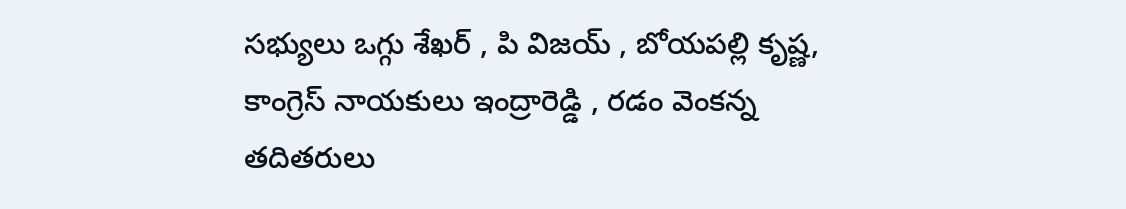సభ్యులు ఒగ్గు శేఖర్ , పి విజయ్ , బోయపల్లి కృష్ణ, కాంగ్రెస్ నాయకులు ఇంద్రారెడ్డి , రడం వెంకన్న తదితరులు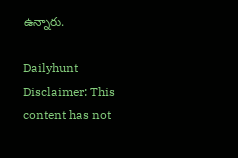ఉన్నారు.

Dailyhunt
Disclaimer: This content has not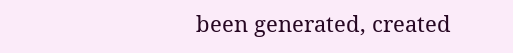been generated, created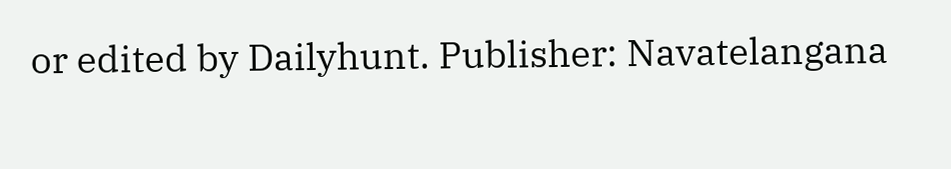or edited by Dailyhunt. Publisher: Navatelangana